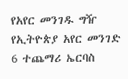የአየር መንገዱ ግዥ
የኢትዮጵያ አየር መንገድ 6 ተጨማሪ ኤርባስ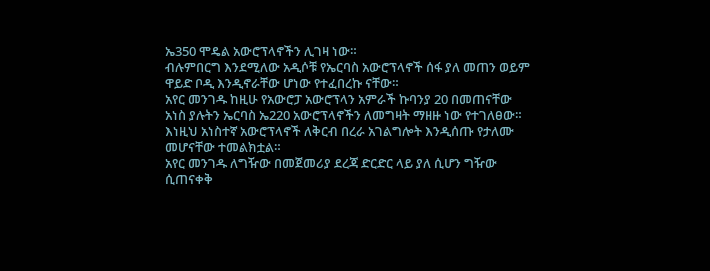ኤ350 ሞዴል አውሮፕላኖችን ሊገዛ ነው።
ብሉምበርግ እንደሚለው አዲሶቹ የኤርባስ አውሮፕላኖች ሰፋ ያለ መጠን ወይም ዋይድ ቦዲ እንዲኖራቸው ሆነው የተፈበረኩ ናቸው።
አየር መንገዱ ከዚሁ የአውሮፓ አውሮፕላን አምራች ኩባንያ 20 በመጠናቸው አነስ ያሉትን ኤርባስ ኤ220 አውሮፕላኖችን ለመግዛት ማዘዙ ነው የተገለፀው።
እነዚህ አነስተኛ አውሮፕላኖች ለቅርብ በረራ አገልግሎት እንዲሰጡ የታለሙ መሆናቸው ተመልክቷል።
አየር መንገዱ ለግዥው በመጀመሪያ ደረጃ ድርድር ላይ ያለ ሲሆን ግዥው ሲጠናቀቅ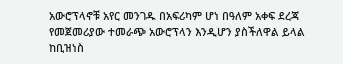አውሮፕላኖቹ አየር መንገዱ በአፍሪካም ሆነ በዓለም አቀፍ ደረጃ የመጀመሪያው ተመራጭ አውሮፕላን እንዲሆን ያስችለዋል ይላል ከቢዝነስ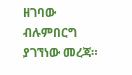ዘገባው ብሉምበርግ ያገኘነው መረጃ።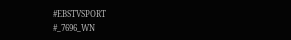#EBSTVSPORT
#_7696_WN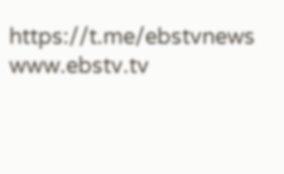https://t.me/ebstvnews
www.ebstv.tv